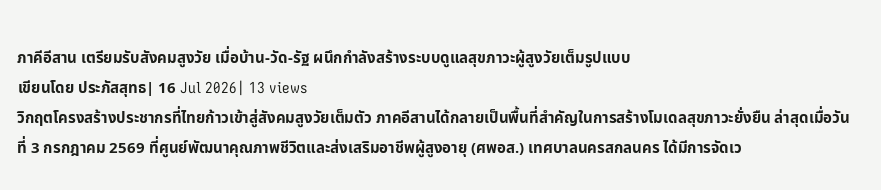ภาคีอีสาน เตรียมรับสังคมสูงวัย เมื่อบ้าน-วัด-รัฐ ผนึกกำลังสร้างระบบดูแลสุขภาวะผู้สูงวัยเต็มรูปแบบ
เขียนโดย ประภัสสุทธ| 16 Jul 2026| 13 views
วิกฤตโครงสร้างประชากรที่ไทยก้าวเข้าสู่สังคมสูงวัยเต็มตัว ภาคอีสานได้กลายเป็นพื้นที่สำคัญในการสร้างโมเดลสุขภาวะยั่งยืน ล่าสุดเมื่อวันที่ 3 กรกฎาคม 2569 ที่ศูนย์พัฒนาคุณภาพชีวิตและส่งเสริมอาชีพผู้สูงอายุ (ศพอส.) เทศบาลนครสกลนคร ได้มีการจัดเว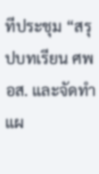ทีประชุม “สรุปบทเรียน ศพอส. และจัดทำแผ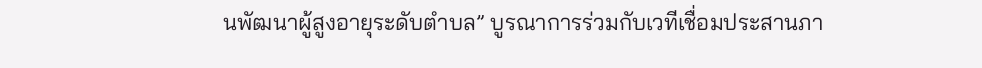นพัฒนาผู้สูงอายุระดับตำบล” บูรณาการร่วมกับเวทีเชื่อมประสานภา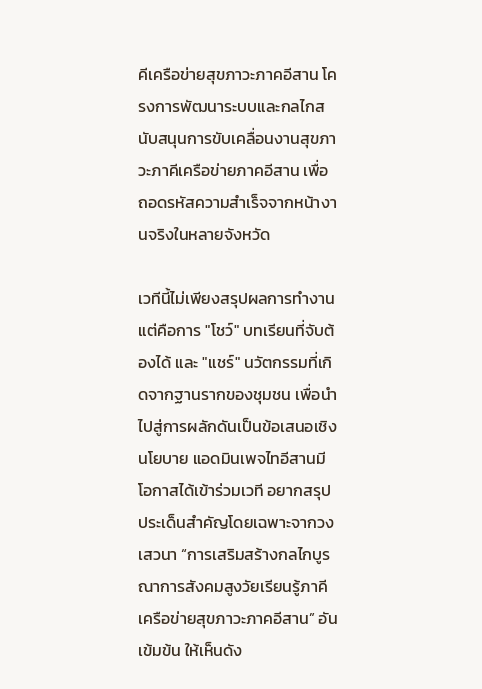คีเครือข่ายสุขภาวะภาคอีสาน โครงการพัฒนาระบบและกลไกสนับสนุนการขับเคลื่อนงานสุขภาวะภาคีเครือข่ายภาคอีสาน เพื่อถอดรหัสความสำเร็จจากหน้างานจริงในหลายจังหวัด

เวทีนี้ไม่เพียงสรุปผลการทำงาน แต่คือการ "โชว์" บทเรียนที่จับต้องได้ และ "แชร์" นวัตกรรมที่เกิดจากฐานรากของชุมชน เพื่อนำไปสู่การผลักดันเป็นข้อเสนอเชิงนโยบาย แอดมินเพจไทอีสานมีโอกาสได้เข้าร่วมเวที อยากสรุปประเด็นสำคัญโดยเฉพาะจากวงเสวนา “การเสริมสร้างกลไกบูรณาการสังคมสูงวัยเรียนรู้ภาคีเครือข่ายสุขภาวะภาคอีสาน” อันเข้มข้น ให้เห็นดัง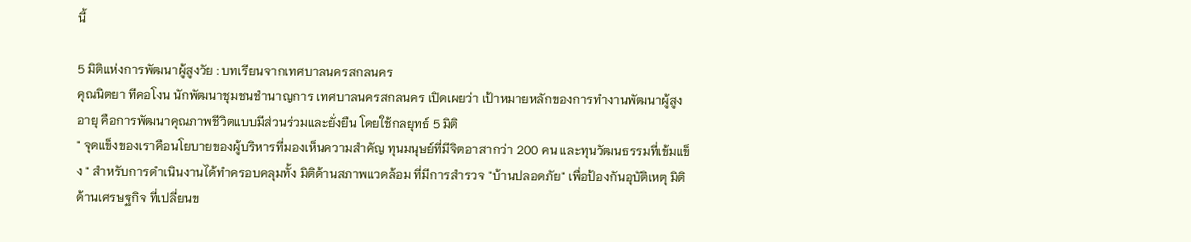นี้

5 มิติแห่งการพัฒนาผู้สูงวัย : บทเรียนจากเทศบาลนครสกลนคร
คุณนิตยา ทีคอโงน นักพัฒนาชุมชนชำนาญการ เทศบาลนครสกลนคร เปิดเผยว่า เป้าหมายหลักของการทำงานพัฒนาผู้สูงอายุ คือการพัฒนาคุณภาพชีวิตแบบมีส่วนร่วมและยั่งยืน โดยใช้กลยุทธ์ 5 มิติ
" จุดแข็งของเราคือนโยบายของผู้บริหารที่มองเห็นความสำคัญ ทุนมนุษย์ที่มีจิตอาสากว่า 200 คน และทุนวัฒนธรรมที่เข้มแข็ง " สำหรับการดำเนินงานได้ทำครอบคลุมทั้ง มิติด้านสภาพแวดล้อม ที่มีการสำรวจ "บ้านปลอดภัย" เพื่อป้องกันอุบัติเหตุ มิติด้านเศรษฐกิจ ที่เปลี่ยนข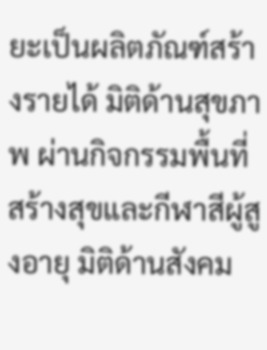ยะเป็นผลิตภัณฑ์สร้างรายได้ มิติด้านสุขภาพ ผ่านกิจกรรมพื้นที่สร้างสุขและกีฬาสีผู้สูงอายุ มิติด้านสังคม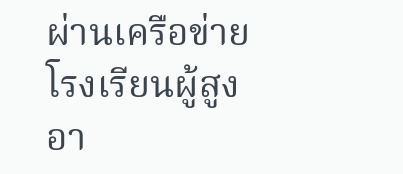ผ่านเครือข่ายโรงเรียนผู้สูงอา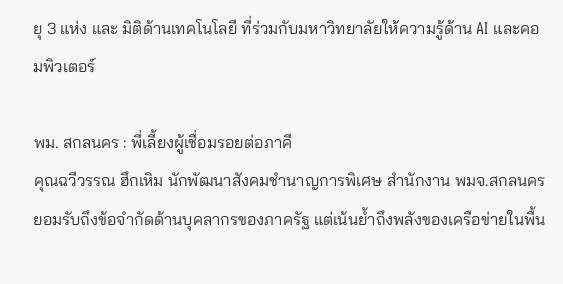ยุ 3 แห่ง และ มิติด้านเทคโนโลยี ที่ร่วมกับมหาวิทยาลัยให้ความรู้ด้าน AI และคอมพิวเตอร์

พม. สกลนคร : พี่เลี้ยงผู้เชื่อมรอยต่อภาคี
คุณฉวีวรรณ ฮึกเหิม นักพัฒนาสังคมชำนาญการพิเศษ สำนักงาน พมจ.สกลนคร ยอมรับถึงข้อจำกัดด้านบุคลากรของภาครัฐ แต่เน้นย้ำถึงพลังของเครือข่ายในพื้น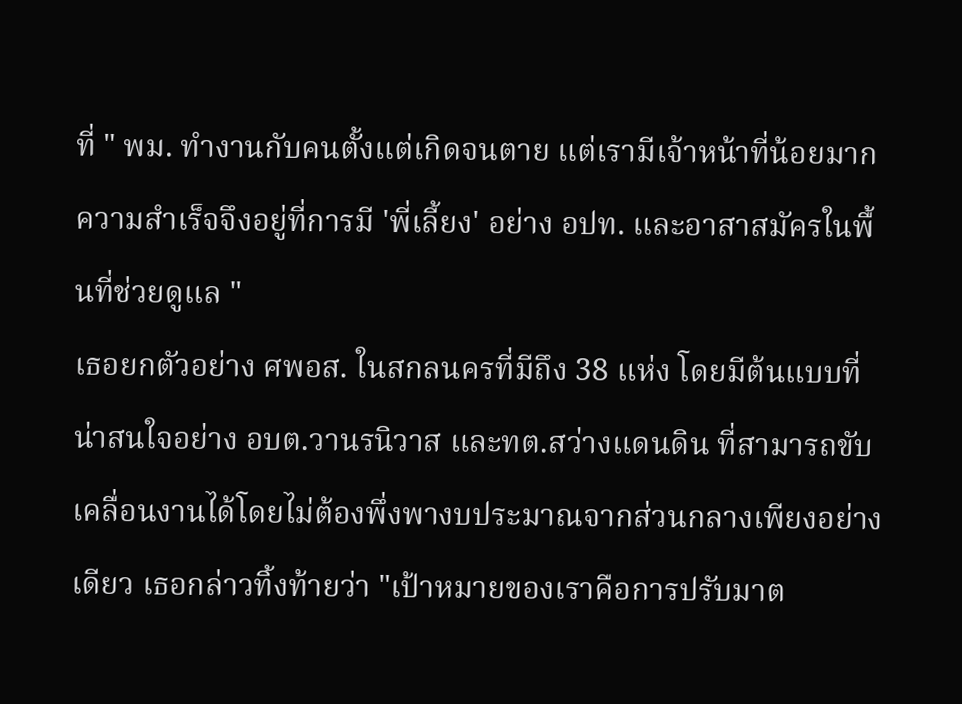ที่ " พม. ทำงานกับคนตั้งแต่เกิดจนตาย แต่เรามีเจ้าหน้าที่น้อยมาก ความสำเร็จจึงอยู่ที่การมี 'พี่เลี้ยง' อย่าง อปท. และอาสาสมัครในพื้นที่ช่วยดูแล "
เธอยกตัวอย่าง ศพอส. ในสกลนครที่มีถึง 38 แห่ง โดยมีต้นแบบที่น่าสนใจอย่าง อบต.วานรนิวาส และทต.สว่างแดนดิน ที่สามารถขับเคลื่อนงานได้โดยไม่ต้องพึ่งพางบประมาณจากส่วนกลางเพียงอย่างเดียว เธอกล่าวทิ้งท้ายว่า "เป้าหมายของเราคือการปรับมาต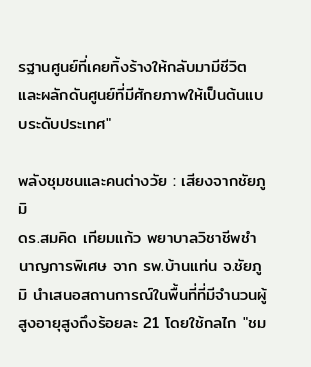รฐานศูนย์ที่เคยทิ้งร้างให้กลับมามีชีวิต และผลักดันศูนย์ที่มีศักยภาพให้เป็นต้นแบบระดับประเทศ"

พลังชุมชนและคนต่างวัย : เสียงจากชัยภูมิ
ดร.สมคิด เทียมแก้ว พยาบาลวิชาชีพชำนาญการพิเศษ จาก รพ.บ้านแท่น จ.ชัยภูมิ นำเสนอสถานการณ์ในพื้นที่ที่มีจำนวนผู้สูงอายุสูงถึงร้อยละ 21 โดยใช้กลไก "ชม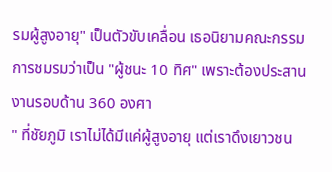รมผู้สูงอายุ" เป็นตัวขับเคลื่อน เธอนิยามคณะกรรมการชมรมว่าเป็น "ผู้ชนะ 10 ทิศ" เพราะต้องประสานงานรอบด้าน 360 องศา
" ที่ชัยภูมิ เราไม่ได้มีแค่ผู้สูงอายุ แต่เราดึงเยาวชน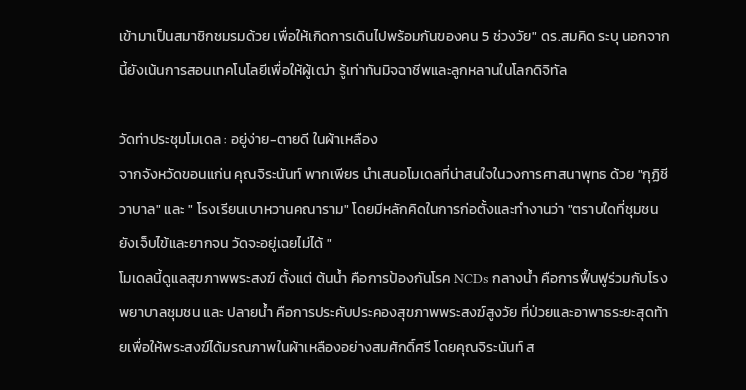เข้ามาเป็นสมาชิกชมรมด้วย เพื่อให้เกิดการเดินไปพร้อมกันของคน 5 ช่วงวัย" ดร.สมคิด ระบุ นอกจากนี้ยังเน้นการสอนเทคโนโลยีเพื่อให้ผู้เฒ่า รู้เท่าทันมิจฉาชีพและลูกหลานในโลกดิจิทัล

วัดท่าประชุมโมเดล : อยู่ง่าย-ตายดี ในผ้าเหลือง
จากจังหวัดขอนแก่น คุณจิระนันท์ พากเพียร นำเสนอโมเดลที่น่าสนใจในวงการศาสนาพุทธ ด้วย "กุฏิชีวาบาล" และ " โรงเรียนเบาหวานคณาราม" โดยมีหลักคิดในการก่อตั้งและทำงานว่า "ตราบใดที่ชุมชนยังเจ็บไข้และยากจน วัดจะอยู่เฉยไม่ได้ "
โมเดลนี้ดูแลสุขภาพพระสงฆ์ ตั้งแต่ ต้นน้ำ คือการป้องกันโรค NCDs กลางน้ำ คือการฟื้นฟูร่วมกับโรงพยาบาลชุมชน และ ปลายน้ำ คือการประคับประคองสุขภาพพระสงฆ์สูงวัย ที่ป่วยและอาพาธระยะสุดท้ายเพื่อให้พระสงฆ์ได้มรณภาพในผ้าเหลืองอย่างสมศักดิ์ศรี โดยคุณจิระนันท์ ส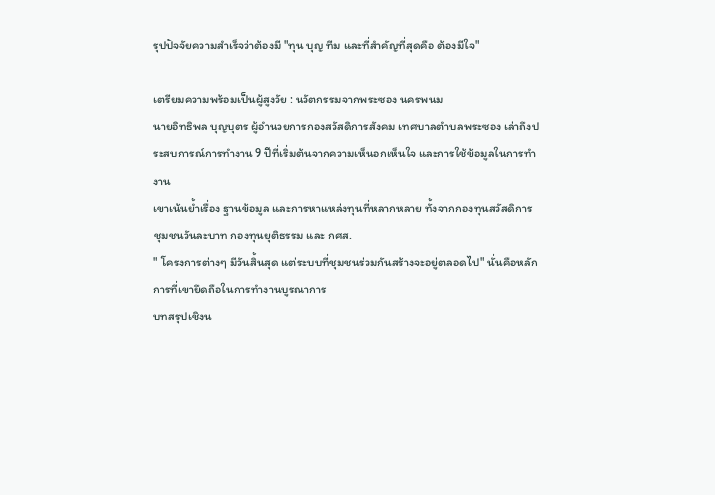รุปปัจจัยความสำเร็จว่าต้องมี "ทุน บุญ ทีม และที่สำคัญที่สุดคือ ต้องมีใจ"

เตรียมความพร้อมเป็นผู้สูงวัย : นวัตกรรมจากพระซอง นครพนม
นายอิทธิพล บุญบุตร ผู้อำนวยการกองสวัสดิการสังคม เทศบาลตำบลพระซอง เล่าถึงประสบการณ์การทำงาน 9 ปีที่เริ่มต้นจากความเห็นอกเห็นใจ และการใช้ข้อมูลในการทำงาน
เขาเน้นย้ำเรื่อง ฐานข้อมูล และการหาแหล่งทุนที่หลากหลาย ทั้งจากกองทุนสวัสดิการชุมชนวันละบาท กองทุนยุติธรรม และ กศส.
" โครงการต่างๆ มีวันสิ้นสุด แต่ระบบที่ชุมชนร่วมกันสร้างจะอยู่ตลอดไป" นั่นคือหลักการที่เขายึดถือในการทำงานบูรณาการ
บทสรุปเชิงน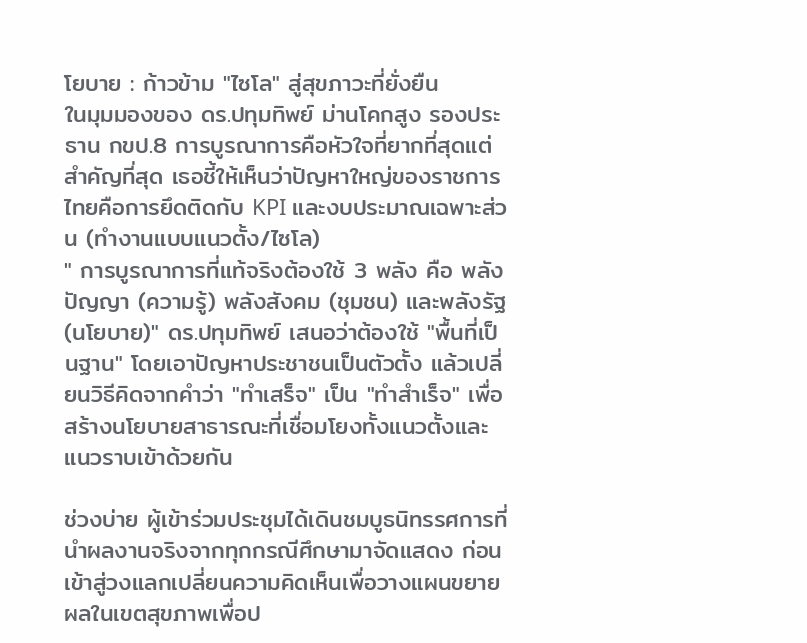โยบาย : ก้าวข้าม "ไซโล" สู่สุขภาวะที่ยั่งยืน
ในมุมมองของ ดร.ปทุมทิพย์ ม่านโคกสูง รองประธาน กขป.8 การบูรณาการคือหัวใจที่ยากที่สุดแต่สำคัญที่สุด เธอชี้ให้เห็นว่าปัญหาใหญ่ของราชการไทยคือการยึดติดกับ KPI และงบประมาณเฉพาะส่วน (ทำงานแบบแนวตั้ง/ไซโล)
" การบูรณาการที่แท้จริงต้องใช้ 3 พลัง คือ พลังปัญญา (ความรู้) พลังสังคม (ชุมชน) และพลังรัฐ (นโยบาย)" ดร.ปทุมทิพย์ เสนอว่าต้องใช้ "พื้นที่เป็นฐาน" โดยเอาปัญหาประชาชนเป็นตัวตั้ง แล้วเปลี่ยนวิธีคิดจากคำว่า "ทำเสร็จ" เป็น "ทำสำเร็จ" เพื่อสร้างนโยบายสาธารณะที่เชื่อมโยงทั้งแนวตั้งและแนวราบเข้าด้วยกัน

ช่วงบ่าย ผู้เข้าร่วมประชุมได้เดินชมบูธนิทรรศการที่นำผลงานจริงจากทุกกรณีศึกษามาจัดแสดง ก่อนเข้าสู่วงแลกเปลี่ยนความคิดเห็นเพื่อวางแผนขยายผลในเขตสุขภาพเพื่อป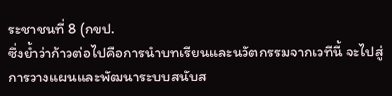ระชาชนที่ 8 (กขป.
ซึ่งย้ำว่าก้าวต่อไปคือการนำบทเรียนและนวัตกรรมจากเวทีนี้ จะไปสู่การวางแผนและพัฒนาระบบสนับส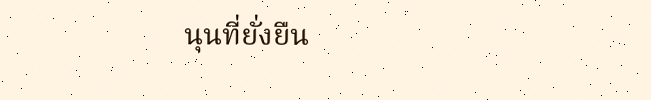นุนที่ยั่งยืน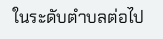ในระดับตำบลต่อไป